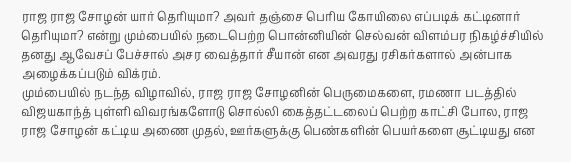ராஜ ராஜ சோழன் யார் தெரியுமா? அவர் தஞ்சை பெரிய கோயிலை எப்படிக் கட்டினார் தெரியுமா? என்று மும்பையில் நடைபெற்ற பொன்னியின் செல்வன் விளம்பர நிகழ்ச்சியில் தனது ஆவேசப் பேச்சால் அசர வைத்தார் சீயான் என அவரது ரசிகர்களால் அன்பாக அழைக்கப்படும் விக்ரம்.
மும்பையில் நடந்த விழாவில், ராஜ ராஜ சோழனின் பெருமைகளை, ரமணா படத்தில் விஜயகாந்த் புள்ளி விவரங்களோடு சொல்லி கைத்தட்டலைப் பெற்ற காட்சி போல, ராஜ ராஜ சோழன் கட்டிய அணை முதல், ஊர்களுக்கு பெண்களின் பெயர்களை சூட்டியது என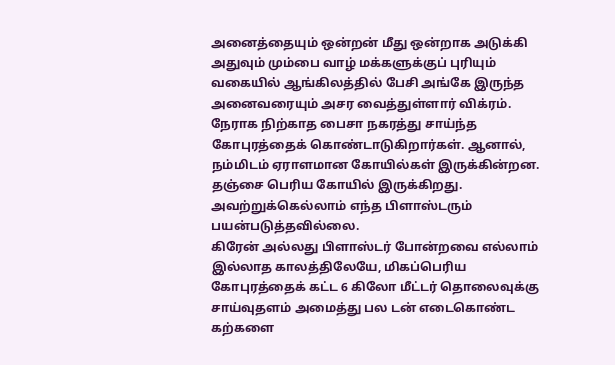அனைத்தையும் ஒன்றன் மீது ஒன்றாக அடுக்கி அதுவும் மும்பை வாழ் மக்களுக்குப் புரியும் வகையில் ஆங்கிலத்தில் பேசி அங்கே இருந்த அனைவரையும் அசர வைத்துள்ளார் விக்ரம்.
நேராக நிற்காத பைசா நகரத்து சாய்ந்த கோபுரத்தைக் கொண்டாடுகிறார்கள். ஆனால், நம்மிடம் ஏராளமான கோயில்கள் இருக்கின்றன. தஞ்சை பெரிய கோயில் இருக்கிறது. அவற்றுக்கெல்லாம் எந்த பிளாஸ்டரும் பயன்படுத்தவில்லை.
கிரேன் அல்லது பிளாஸ்டர் போன்றவை எல்லாம் இல்லாத காலத்திலேயே, மிகப்பெரிய கோபுரத்தைக் கட்ட 6 கிலோ மீட்டர் தொலைவுக்கு சாய்வுதளம் அமைத்து பல டன் எடைகொண்ட கற்களை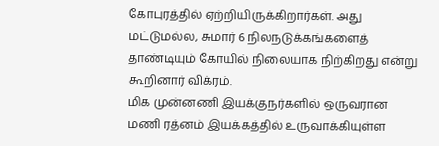கோபுரத்தில் ஏற்றியிருக்கிறார்கள். அது மட்டுமல்ல, சுமார் 6 நிலநடுக்கங்களைத் தாண்டியும் கோயில் நிலையாக நிற்கிறது என்று கூறினார் விக்ரம்.
மிக முன்னணி இயக்குநர்களில் ஒருவரான மணி ரத்னம் இயக்கத்தில் உருவாக்கியுள்ள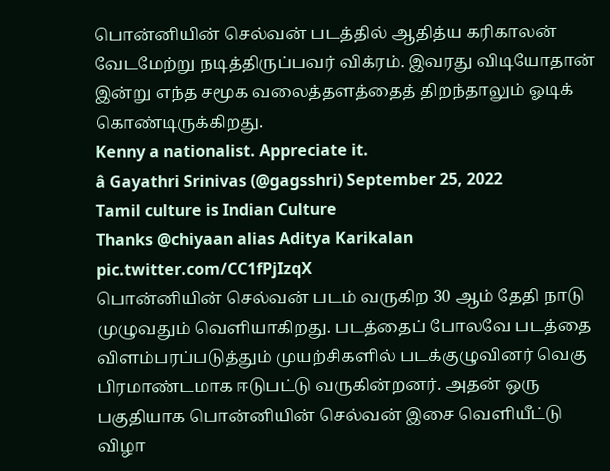பொன்னியின் செல்வன் படத்தில் ஆதித்ய கரிகாலன் வேடமேற்று நடித்திருப்பவர் விக்ரம். இவரது விடியோதான் இன்று எந்த சமூக வலைத்தளத்தைத் திறந்தாலும் ஓடிக் கொண்டிருக்கிறது.
Kenny a nationalist. Appreciate it.
â Gayathri Srinivas (@gagsshri) September 25, 2022
Tamil culture is Indian Culture
Thanks @chiyaan alias Aditya Karikalan
pic.twitter.com/CC1fPjIzqX
பொன்னியின் செல்வன் படம் வருகிற 30 ஆம் தேதி நாடு முழுவதும் வெளியாகிறது. படத்தைப் போலவே படத்தை விளம்பரப்படுத்தும் முயற்சிகளில் படக்குழுவினர் வெகு பிரமாண்டமாக ஈடுபட்டு வருகின்றனர். அதன் ஒரு பகுதியாக பொன்னியின் செல்வன் இசை வெளியீட்டு விழா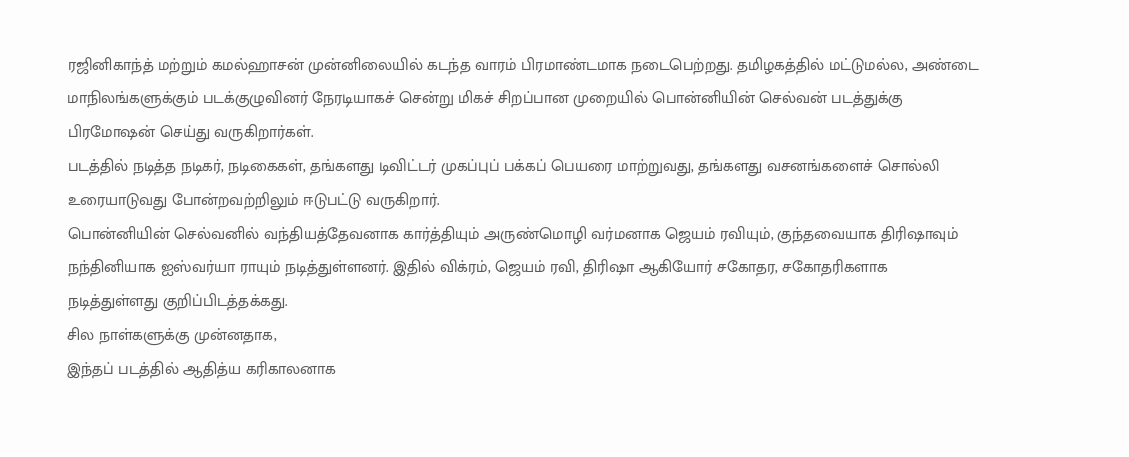ரஜினிகாந்த் மற்றும் கமல்ஹாசன் முன்னிலையில் கடந்த வாரம் பிரமாண்டமாக நடைபெற்றது. தமிழகத்தில் மட்டுமல்ல, அண்டை மாநிலங்களுக்கும் படக்குழுவினர் நேரடியாகச் சென்று மிகச் சிறப்பான முறையில் பொன்னியின் செல்வன் படத்துக்கு பிரமோஷன் செய்து வருகிறார்கள்.
படத்தில் நடித்த நடிகர், நடிகைகள், தங்களது டிவிட்டர் முகப்புப் பக்கப் பெயரை மாற்றுவது, தங்களது வசனங்களைச் சொல்லி உரையாடுவது போன்றவற்றிலும் ஈடுபட்டு வருகிறார்.
பொன்னியின் செல்வனில் வந்தியத்தேவனாக கார்த்தியும் அருண்மொழி வர்மனாக ஜெயம் ரவியும், குந்தவையாக திரிஷாவும் நந்தினியாக ஐஸ்வர்யா ராயும் நடித்துள்ளனர். இதில் விக்ரம், ஜெயம் ரவி, திரிஷா ஆகியோர் சகோதர, சகோதரிகளாக நடித்துள்ளது குறிப்பிடத்தக்கது.
சில நாள்களுக்கு முன்னதாக,
இந்தப் படத்தில் ஆதித்ய கரிகாலனாக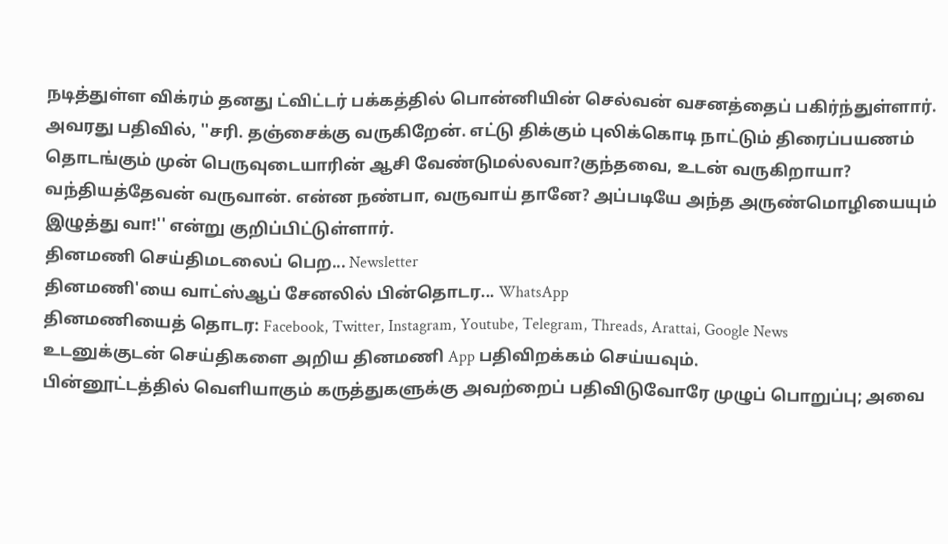நடித்துள்ள விக்ரம் தனது ட்விட்டர் பக்கத்தில் பொன்னியின் செல்வன் வசனத்தைப் பகிர்ந்துள்ளார்.
அவரது பதிவில், ''சரி. தஞ்சைக்கு வருகிறேன். எட்டு திக்கும் புலிக்கொடி நாட்டும் திரைப்பயணம் தொடங்கும் முன் பெருவுடையாரின் ஆசி வேண்டுமல்லவா?குந்தவை, உடன் வருகிறாயா? வந்தியத்தேவன் வருவான். என்ன நண்பா, வருவாய் தானே? அப்படியே அந்த அருண்மொழியையும் இழுத்து வா!'' என்று குறிப்பிட்டுள்ளார்.
தினமணி செய்திமடலைப் பெற... Newsletter
தினமணி'யை வாட்ஸ்ஆப் சேனலில் பின்தொடர... WhatsApp
தினமணியைத் தொடர: Facebook, Twitter, Instagram, Youtube, Telegram, Threads, Arattai, Google News
உடனுக்குடன் செய்திகளை அறிய தினமணி App பதிவிறக்கம் செய்யவும்.
பின்னூட்டத்தில் வெளியாகும் கருத்துகளுக்கு அவற்றைப் பதிவிடுவோரே முழுப் பொறுப்பு; அவை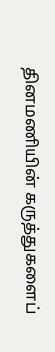தினமணியின் கருத்துகளைப்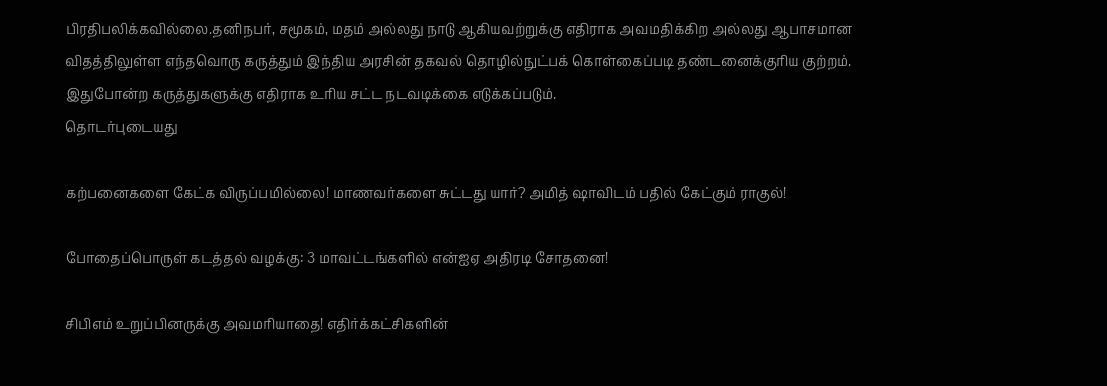பிரதிபலிக்கவில்லை.தனிநபர், சமூகம், மதம் அல்லது நாடு ஆகியவற்றுக்கு எதிராக அவமதிக்கிற அல்லது ஆபாசமான விதத்திலுள்ள எந்தவொரு கருத்தும் இந்திய அரசின் தகவல் தொழில்நுட்பக் கொள்கைப்படி தண்டனைக்குரிய குற்றம். இதுபோன்ற கருத்துகளுக்கு எதிராக உரிய சட்ட நடவடிக்கை எடுக்கப்படும்.
தொடர்புடையது

கற்பனைகளை கேட்க விருப்பமில்லை! மாணவர்களை சுட்டது யார்? அமித் ஷாவிடம் பதில் கேட்கும் ராகுல்!

போதைப்பொருள் கடத்தல் வழக்கு: 3 மாவட்டங்களில் என்ஐஏ அதிரடி சோதனை!

சிபிஎம் உறுப்பினருக்கு அவமரியாதை! எதிர்க்கட்சிகளின்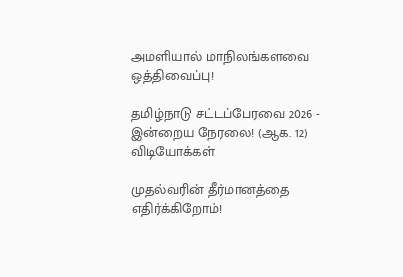அமளியால் மாநிலங்களவை ஒத்திவைப்பு!

தமிழ்நாடு சட்டப்பேரவை 2026 - இன்றைய நேரலை! (ஆக. 12)
விடியோக்கள்

முதல்வரின் தீர்மானத்தை எதிர்க்கிறோம்!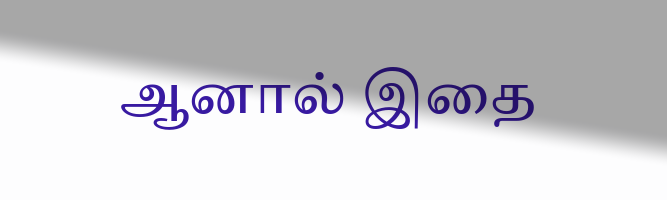ஆனால் இதை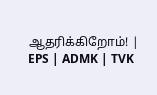ஆதரிக்கிறோம்! | EPS | ADMK | TVK